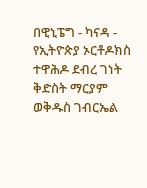በዊኒፔግ - ካናዳ - የኢትዮጵያ ኦርቶዶክስ ተዋሕዶ ደብረ ገነት ቅድስት ማርያም ወቅዱስ ገብርኤል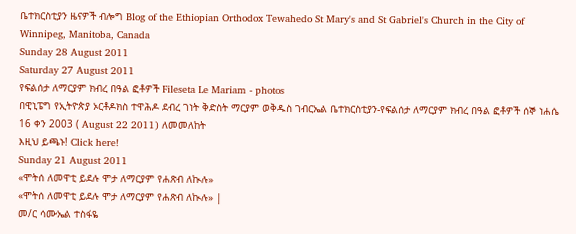ቤተክርስቲያን ዜናዎች ብሎግ Blog of the Ethiopian Orthodox Tewahedo St Mary's and St Gabriel's Church in the City of Winnipeg, Manitoba, Canada
Sunday 28 August 2011
Saturday 27 August 2011
የፍልሰታ ለማርያም ክብረ በዓል ፎቶዎች Fileseta Le Mariam - photos
በዊኒፔግ የኢትዮጵያ ኦርቶዶክስ ተዋሕዶ ደብረ ገነት ቅድስት ማርያም ወቅዱስ ገብርኤል ቤተክርስቲያን-የፍልሰታ ለማርያም ክብረ በዓል ፎቶዎች ሰኞ ነሐሴ 16 ቀን 2003 ( August 22 2011) ለመመለከት
እዚህ ይጫኑ! Click here!
Sunday 21 August 2011
«ሞትሰ ለመዋቲ ይደሉ ሞታ ለማርያም የሐጽብ ለኲሉ»
«ሞትሰ ለመዋቲ ይደሉ ሞታ ለማርያም የሐጽብ ለኲሉ» |
መ/ር ሳሙኤል ተስፋዬ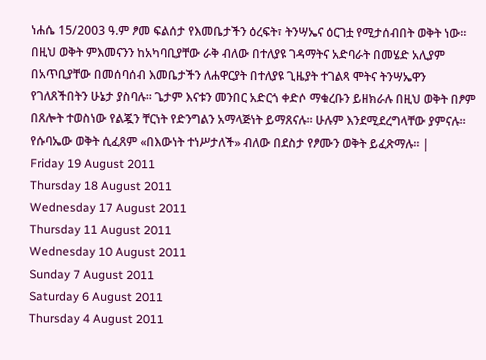ነሐሴ 15/2003 ዓ.ም ፆመ ፍልሰታ የእመቤታችን ዕረፍት፣ ትንሣኤና ዕርገቷ የሚታሰብበት ወቅት ነው፡፡ በዚህ ወቅት ምእመናንን ከአካባቢያቸው ራቅ ብለው በተለያዩ ገዳማትና አድባራት በመሄድ አሊያም በአጥቢያቸው በመሰባሰብ እመቤታችን ለሐዋርያት በተለያዩ ጊዜያት ተገልጻ ሞትና ትንሣኤዋን የገለጸችበትን ሁኔታ ያስባሉ፡፡ ጌታም እናቱን መንበር አድርጎ ቀድሶ ማቁረቡን ይዘክራሉ በዚህ ወቅት በፆም በጸሎት ተወስነው የልጇን ቸርነት የድንግልን አማላጅነት ይማጸናሉ፡፡ ሁሉም እንደሚደረግላቸው ያምናሉ፡፡ የሱባኤው ወቅት ሲፈጸም «በእውነት ተነሥታለች» ብለው በደስታ የፆሙን ወቅት ይፈጽማሉ፡፡ |
Friday 19 August 2011
Thursday 18 August 2011
Wednesday 17 August 2011
Thursday 11 August 2011
Wednesday 10 August 2011
Sunday 7 August 2011
Saturday 6 August 2011
Thursday 4 August 2011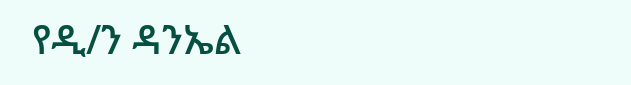የዲ/ን ዳንኤል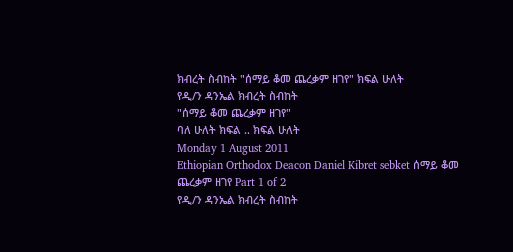ክብረት ስብከት "ሰማይ ቆመ ጨረቃም ዘገየ" ክፍል ሁለት
የዲ/ን ዳንኤል ክብረት ስብከት
"ሰማይ ቆመ ጨረቃም ዘገየ"
ባለ ሁለት ክፍል .. ክፍል ሁለት
Monday 1 August 2011
Ethiopian Orthodox Deacon Daniel Kibret sebket ሰማይ ቆመ ጨረቃም ዘገየ Part 1 of 2
የዲ/ን ዳንኤል ክብረት ስብከት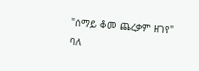"ሰማይ ቆመ ጨረቃም ዘገየ"
ባለ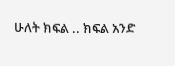ሁለት ክፍል .. ክፍል አንድ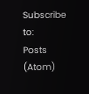Subscribe to:
Posts (Atom)